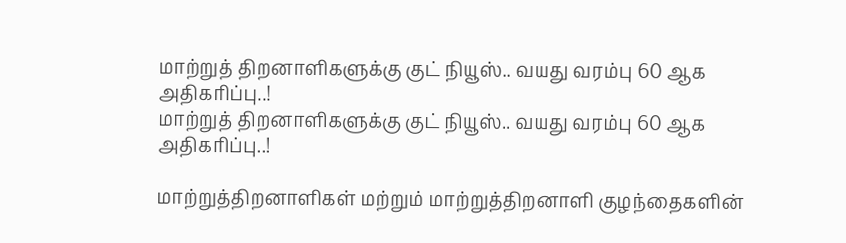மாற்றுத் திறனாளிகளுக்கு குட் நியூஸ்.. வயது வரம்பு 60 ஆக அதிகரிப்பு..!
மாற்றுத் திறனாளிகளுக்கு குட் நியூஸ்.. வயது வரம்பு 60 ஆக அதிகரிப்பு..!

மாற்றுத்திறனாளிகள் மற்றும் மாற்றுத்திறனாளி குழந்தைகளின்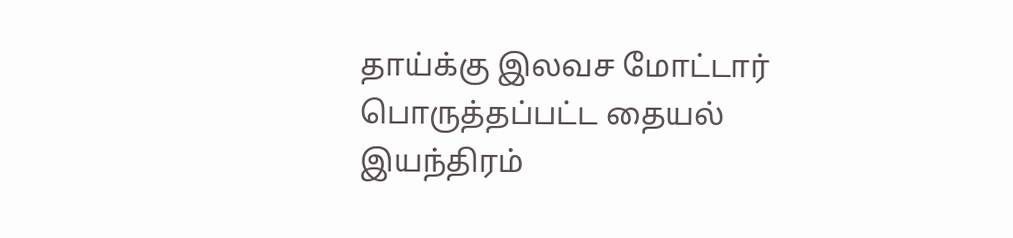தாய்க்கு இலவச மோட்டார் பொருத்தப்பட்ட தையல் இயந்திரம்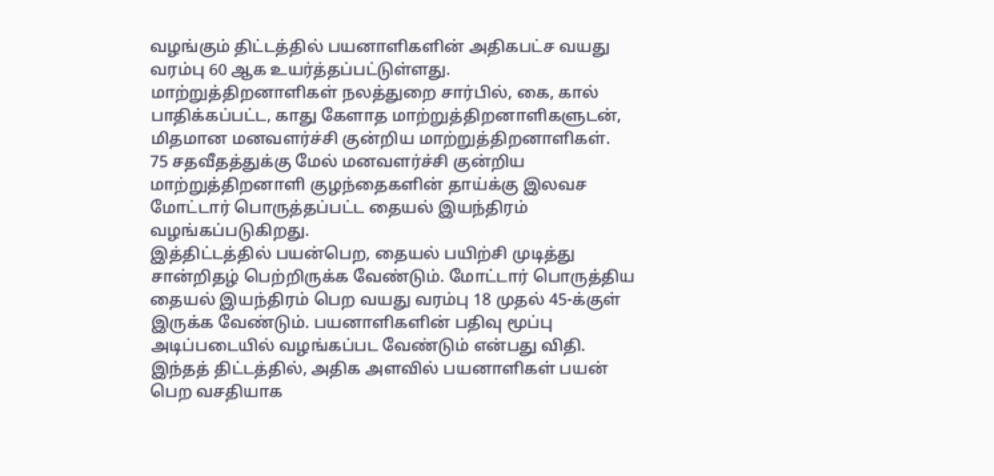வழங்கும் திட்டத்தில் பயனாளிகளின் அதிகபட்ச வயது வரம்பு 60 ஆக உயர்த்தப்பட்டுள்ளது.
மாற்றுத்திறனாளிகள் நலத்துறை சார்பில், கை, கால் பாதிக்கப்பட்ட, காது கேளாத மாற்றுத்திறனாளிகளுடன், மிதமான மனவளர்ச்சி குன்றிய மாற்றுத்திறனாளிகள்.
75 சதவீதத்துக்கு மேல் மனவளர்ச்சி குன்றிய மாற்றுத்திறனாளி குழந்தைகளின் தாய்க்கு இலவச மோட்டார் பொருத்தப்பட்ட தையல் இயந்திரம் வழங்கப்படுகிறது.
இத்திட்டத்தில் பயன்பெற, தையல் பயிற்சி முடித்து சான்றிதழ் பெற்றிருக்க வேண்டும். மோட்டார் பொருத்திய தையல் இயந்திரம் பெற வயது வரம்பு 18 முதல் 45-க்குள் இருக்க வேண்டும். பயனாளிகளின் பதிவு மூப்பு அடிப்படையில் வழங்கப்பட வேண்டும் என்பது விதி.
இந்தத் திட்டத்தில், அதிக அளவில் பயனாளிகள் பயன் பெற வசதியாக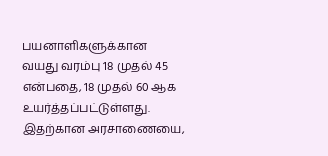பயனாளிகளுக்கான வயது வரம்பு 18 முதல் 45 என்பதை, 18 முதல் 60 ஆக உயர்த்தப்பட்டுள்ளது. இதற்கான அரசாணையை,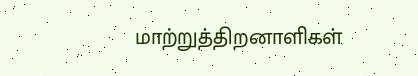மாற்றுத்திறனாளிகள்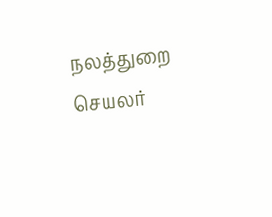நலத்துறை செயலர்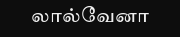லால்வேனா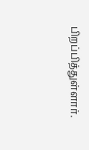பிறப்பித்துள்ளார்.